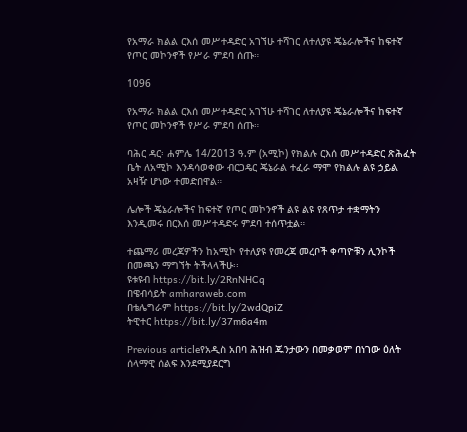የአማራ ክልል ርእሰ መሥተዳድር አገኘሁ ተሻገር ለተለያዩ ጄኔራሎችና ከፍተኛ የጦር መኮንኖች የሥራ ምደባ ሰጡ።

1096

የአማራ ክልል ርእሰ መሥተዳድር አገኘሁ ተሻገር ለተለያዩ ጄኔራሎችና ከፍተኛ የጦር መኮንኖች የሥራ ምደባ ሰጡ።

ባሕር ዳር፡ ሐምሌ 14/2013 ዓ.ም (አሚኮ) የክልሉ ርእሰ መሥተዳድር ጽሕፈት ቤት ለአሚኮ እንዳሳወቀው ብርጋዴር ጄኔራል ተፈራ ማሞ የክልሉ ልዩ ኃይል አዛዥ ሆነው ተመድበዋል።

ሌሎች ጄኔራሎችና ከፍተኛ የጦር መኮንኖች ልዩ ልዩ የጸጥታ ተቋማትን እንዲመሩ በርእሰ መሥተዳድሩ ምደባ ተሰጥቷል።

ተጨማሪ መረጃዎችን ከአሚኮ የተለያዩ የመረጃ መረቦች ቀጣዮቹን ሊንኮች በመጫን ማግኘት ትችላላችሁ፡፡
ዩቱዩብ https://bit.ly/2RnNHCq
በዌብሳይት amharaweb.com
በቴሌግራም https://bit.ly/2wdQpiZ
ትዊተር https://bit.ly/37m6a4m

Previous articleየአዲስ አበባ ሕዝብ ጁንታውን በመቃወም በነገው ዕለት ሰላማዊ ሰልፍ እንደሚያደርግ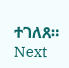ተገለጸ።
Next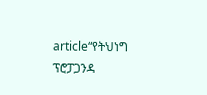article“የትህነግ ፕሮፓጋንዳ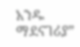አንዱ ማደናገሪያ”